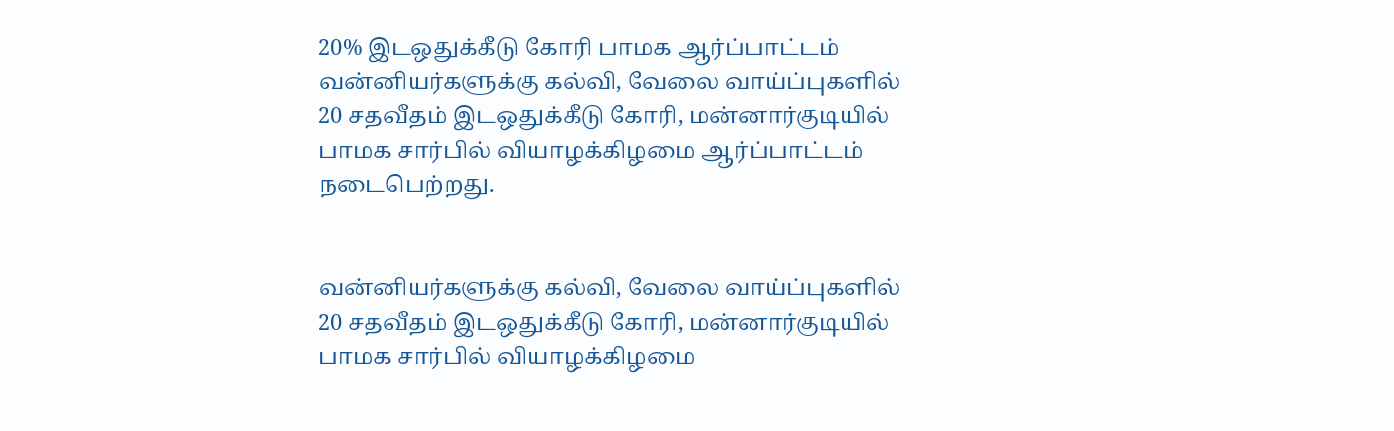20% இடஒதுக்கீடு கோரி பாமக ஆர்ப்பாட்டம்
வன்னியர்களுக்கு கல்வி, வேலை வாய்ப்புகளில் 20 சதவீதம் இடஒதுக்கீடு கோரி, மன்னார்குடியில் பாமக சார்பில் வியாழக்கிழமை ஆர்ப்பாட்டம் நடைபெற்றது.


வன்னியர்களுக்கு கல்வி, வேலை வாய்ப்புகளில் 20 சதவீதம் இடஒதுக்கீடு கோரி, மன்னார்குடியில் பாமக சார்பில் வியாழக்கிழமை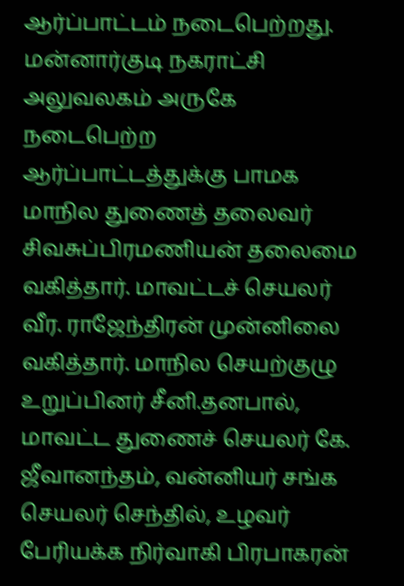ஆர்ப்பாட்டம் நடைபெற்றது.
மன்னார்குடி நகராட்சி அலுவலகம் அருகே நடைபெற்ற ஆர்ப்பாட்டத்துக்கு பாமக மாநில துணைத் தலைவர் சிவசுப்பிரமணியன் தலைமை வகித்தார். மாவட்டச் செயலர் வீர. ராஜேந்திரன் முன்னிலை வகித்தார். மாநில செயற்குழு உறுப்பினர் சீனி.தனபால், மாவட்ட துணைச் செயலர் கே. ஜீவானந்தம், வன்னியர் சங்க செயலர் செந்தில், உழவர் பேரியக்க நிர்வாகி பிரபாகரன்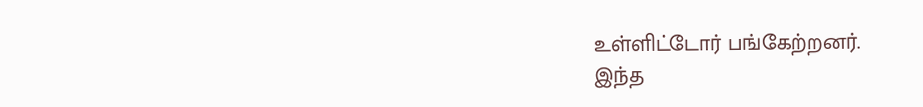உள்ளிட்டோர் பங்கேற்றனர்.
இந்த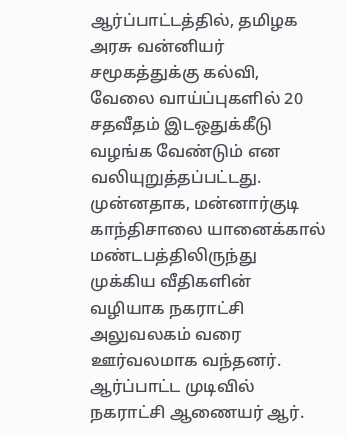ஆர்ப்பாட்டத்தில், தமிழக அரசு வன்னியர் சமூகத்துக்கு கல்வி, வேலை வாய்ப்புகளில் 20 சதவீதம் இடஒதுக்கீடு வழங்க வேண்டும் என வலியுறுத்தப்பட்டது. முன்னதாக, மன்னார்குடி காந்திசாலை யானைக்கால் மண்டபத்திலிருந்து முக்கிய வீதிகளின் வழியாக நகராட்சி அலுவலகம் வரை ஊர்வலமாக வந்தனர்.
ஆர்ப்பாட்ட முடிவில் நகராட்சி ஆணையர் ஆர்.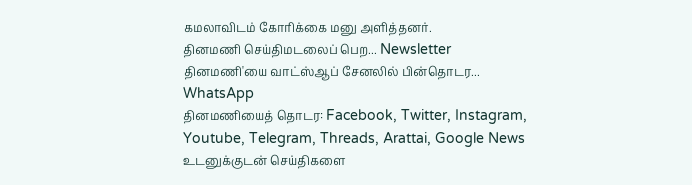கமலாவிடம் கோரிக்கை மனு அளித்தனர்.
தினமணி செய்திமடலைப் பெற... Newsletter
தினமணி'யை வாட்ஸ்ஆப் சேனலில் பின்தொடர... WhatsApp
தினமணியைத் தொடர: Facebook, Twitter, Instagram, Youtube, Telegram, Threads, Arattai, Google News
உடனுக்குடன் செய்திகளை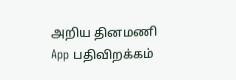அறிய தினமணி App பதிவிறக்கம்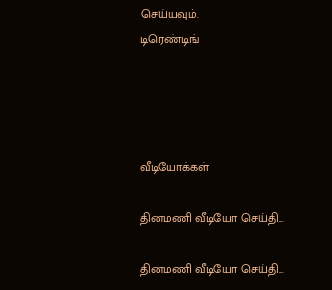செய்யவும்.
டிரெண்டிங்




வீடியோக்கள்

தினமணி வீடியோ செய்தி...

தினமணி வீடியோ செய்தி...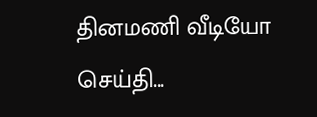தினமணி வீடியோ செய்தி...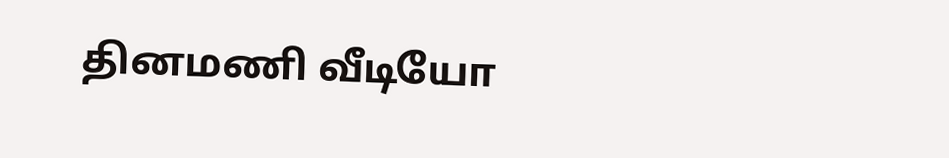தினமணி வீடியோ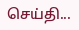செய்தி...